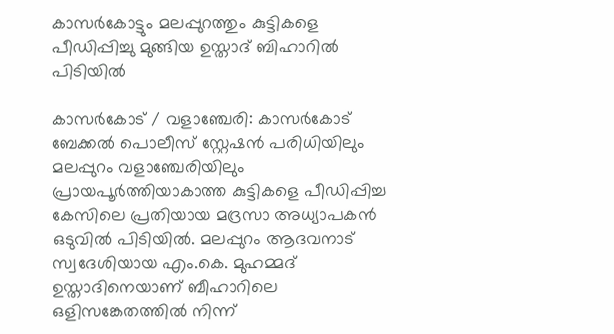കാസർകോട്ടും മലപ്പുറത്തും കുട്ടികളെ പീഡിപ്പിച്ചു മുങ്ങിയ ഉസ്താദ് ബിഹാറിൽ പിടിയിൽ

കാസർകോട് / വളാഞ്ചേരി: കാസർകോട് ബേക്കൽ പൊലീസ് സ്റ്റേഷൻ പരിധിയിലും മലപ്പുറം വളാഞ്ചേരിയിലും പ്രായപൂർത്തിയാകാത്ത കുട്ടികളെ പീഡിപ്പിച്ച കേസിലെ പ്രതിയായ മദ്രസാ അധ്യാപകൻ ഒടുവിൽ പിടിയിൽ. മലപ്പുറം ആദവനാട് സ്വദേശിയായ എം.കെ. മുഹമ്മദ് ഉസ്താദിനെയാണ് ബീഹാറിലെ ഒളിസങ്കേതത്തിൽ നിന്ന്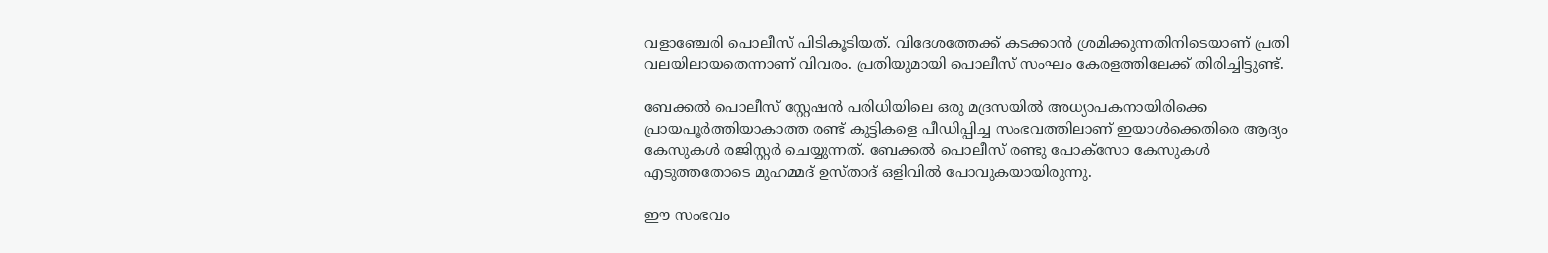വളാഞ്ചേരി പൊലീസ് പിടികൂടിയത്. വിദേശത്തേക്ക് കടക്കാൻ ശ്രമിക്കുന്നതിനിടെയാണ് പ്രതി വലയിലായതെന്നാണ് വിവരം. പ്രതിയുമായി പൊലീസ് സംഘം കേരളത്തിലേക്ക് തിരിച്ചിട്ടുണ്ട്.

ബേക്കൽ പൊലീസ് സ്റ്റേഷൻ പരിധിയിലെ ഒരു മദ്രസയിൽ അധ്യാപകനായിരിക്കെ പ്രായപൂർത്തിയാകാത്ത രണ്ട് കുട്ടികളെ പീഡിപ്പിച്ച സംഭവത്തിലാണ് ഇയാൾക്കെതിരെ ആദ്യം കേസുകൾ രജിസ്റ്റർ ചെയ്യുന്നത്. ബേക്കൽ പൊലീസ് രണ്ടു പോക്സോ കേസുകൾ എടുത്തതോടെ മുഹമ്മദ് ഉസ്താദ് ഒളിവിൽ പോവുകയായിരുന്നു.

ഈ സംഭവം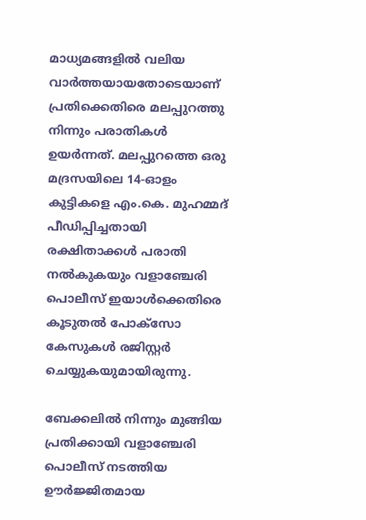മാധ്യമങ്ങളിൽ വലിയ വാർത്തയായതോടെയാണ് പ്രതിക്കെതിരെ മലപ്പുറത്തു നിന്നും പരാതികൾ ഉയർന്നത്. മലപ്പുറത്തെ ഒരു മദ്രസയിലെ 14-ഓളം കുട്ടികളെ എം.കെ. മുഹമ്മദ് പീഡിപ്പിച്ചതായി രക്ഷിതാക്കൾ പരാതി നൽകുകയും വളാഞ്ചേരി പൊലീസ് ഇയാൾക്കെതിരെ കൂടുതൽ പോക്സോ കേസുകൾ രജിസ്റ്റർ ചെയ്യുകയുമായിരുന്നു.

ബേക്കലിൽ നിന്നും മുങ്ങിയ പ്രതിക്കായി വളാഞ്ചേരി പൊലീസ് നടത്തിയ ഊർജ്ജിതമായ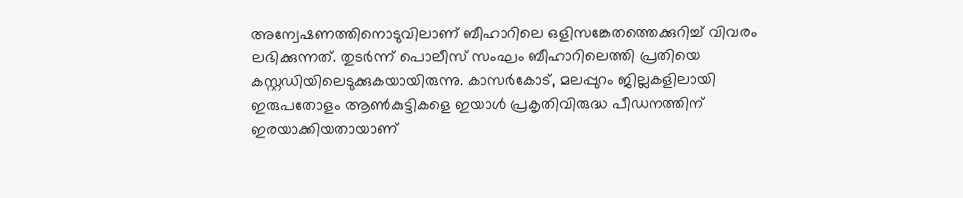അന്വേഷണത്തിനൊടുവിലാണ് ബീഹാറിലെ ഒളിസങ്കേതത്തെക്കുറിച്ച് വിവരം ലഭിക്കുന്നത്. തുടർന്ന് പൊലീസ് സംഘം ബീഹാറിലെത്തി പ്രതിയെ കസ്റ്റഡിയിലെടുക്കുകയായിരുന്നു. കാസർകോട്, മലപ്പുറം ജില്ലകളിലായി ഇരുപതോളം ആൺകുട്ടികളെ ഇയാൾ പ്രകൃതിവിരുദ്ധ പീഡനത്തിന് ഇരയാക്കിയതായാണ്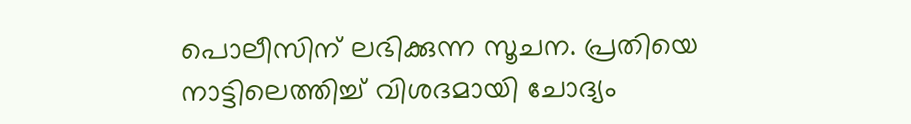പൊലീസിന് ലഭിക്കുന്ന സൂചന. പ്രതിയെ നാട്ടിലെത്തിച്ച് വിശദമായി ചോദ്യം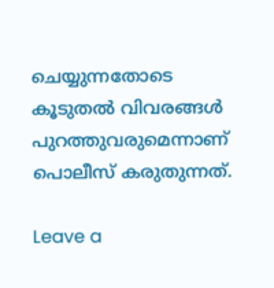ചെയ്യുന്നതോടെ കൂടുതൽ വിവരങ്ങൾ പുറത്തുവരുമെന്നാണ് പൊലീസ് കരുതുന്നത്.

Leave a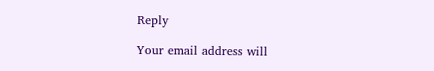Reply

Your email address will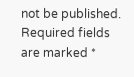not be published. Required fields are marked *